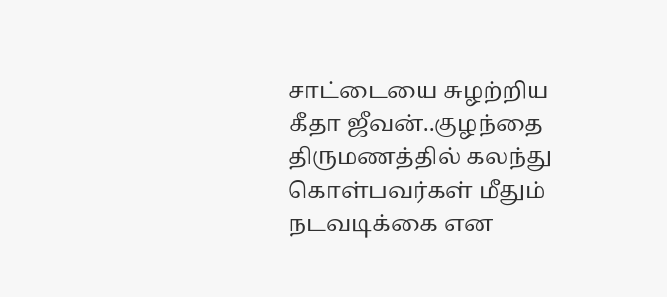சாட்டையை சுழற்றிய கீதா ஜீவன்..குழந்தை திருமணத்தில் கலந்து கொள்பவர்கள் மீதும் நடவடிக்கை என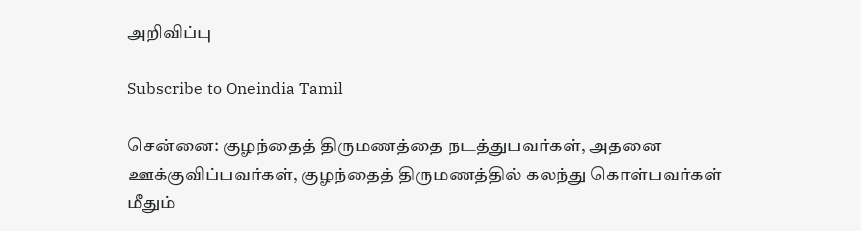அறிவிப்பு

Subscribe to Oneindia Tamil

சென்னை: குழந்தைத் திருமணத்தை நடத்துபவர்கள், அதனை ஊக்குவிப்பவர்கள், குழந்தைத் திருமணத்தில் கலந்து கொள்பவர்கள் மீதும்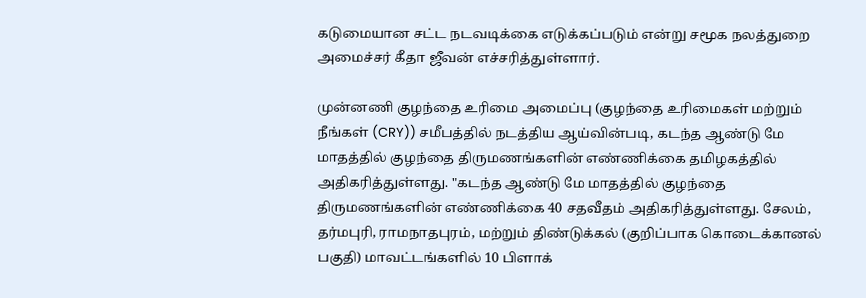கடுமையான சட்ட நடவடிக்கை எடுக்கப்படும் என்று சமூக நலத்துறை அமைச்சர் கீதா ஜீவன் எச்சரித்துள்ளார்.

முன்னணி குழந்தை உரிமை அமைப்பு (குழந்தை உரிமைகள் மற்றும் நீங்கள் (CRY)) சமீபத்தில் நடத்திய ஆய்வின்படி, கடந்த ஆண்டு மே மாதத்தில் குழந்தை திருமணங்களின் எண்ணிக்கை தமிழகத்தில் அதிகரித்துள்ளது. "கடந்த ஆண்டு மே மாதத்தில் குழந்தை திருமணங்களின் எண்ணிக்கை 40 சதவீதம் அதிகரித்துள்ளது. சேலம், தர்மபுரி, ராமநாதபுரம், மற்றும் திண்டுக்கல் (குறிப்பாக கொடைக்கானல் பகுதி) மாவட்டங்களில் 10 பிளாக்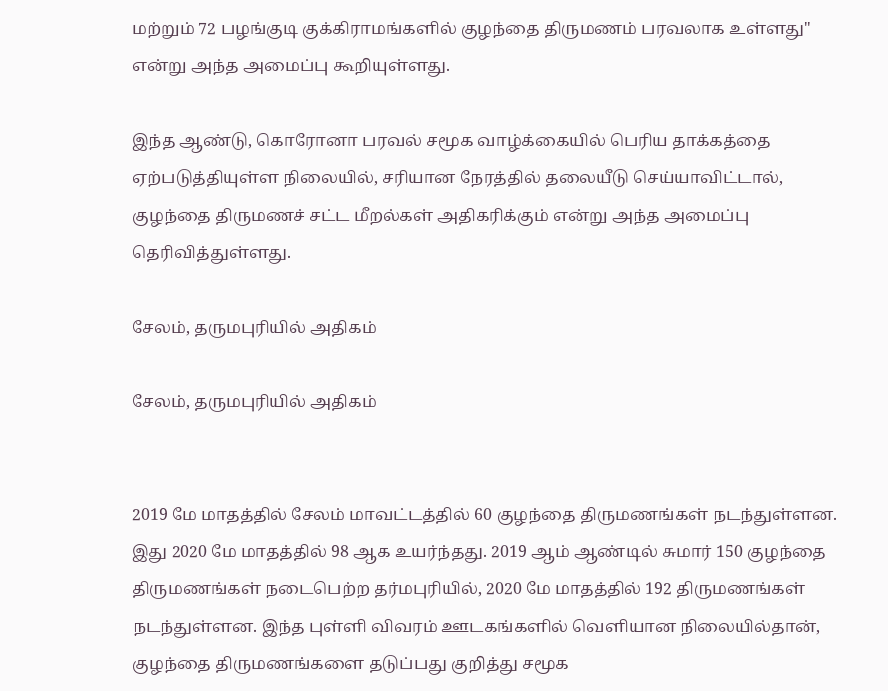மற்றும் 72 பழங்குடி குக்கிராமங்களில் குழந்தை திருமணம் பரவலாக உள்ளது" என்று அந்த அமைப்பு கூறியுள்ளது.

இந்த ஆண்டு, கொரோனா பரவல் சமூக வாழ்க்கையில் பெரிய தாக்கத்தை ஏற்படுத்தியுள்ள நிலையில், சரியான நேரத்தில் தலையீடு செய்யாவிட்டால், குழந்தை திருமணச் சட்ட மீறல்கள் அதிகரிக்கும் என்று அந்த அமைப்பு தெரிவித்துள்ளது.

சேலம், தருமபுரியில் அதிகம்

சேலம், தருமபுரியில் அதிகம்


2019 மே மாதத்தில் சேலம் மாவட்டத்தில் 60 குழந்தை திருமணங்கள் நடந்துள்ளன. இது 2020 மே மாதத்தில் 98 ஆக உயர்ந்தது. 2019 ஆம் ஆண்டில் சுமார் 150 குழந்தை திருமணங்கள் நடைபெற்ற தர்மபுரியில், 2020 மே மாதத்தில் 192 திருமணங்கள் நடந்துள்ளன. இந்த புள்ளி விவரம் ஊடகங்களில் வெளியான நிலையில்தான், குழந்தை திருமணங்களை தடுப்பது குறித்து சமூக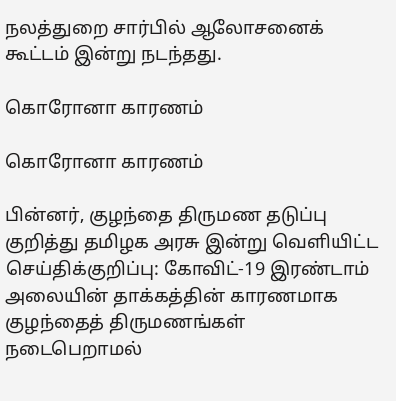நலத்துறை சார்பில் ஆலோசனைக் கூட்டம் இன்று நடந்தது.

கொரோனா காரணம்

கொரோனா காரணம்

பின்னர், குழந்தை திருமண தடுப்பு குறித்து தமிழக அரசு இன்று வெளியிட்ட செய்திக்குறிப்பு: கோவிட்-19 இரண்டாம் அலையின் தாக்கத்தின் காரணமாக குழந்தைத் திருமணங்கள் நடைபெறாமல்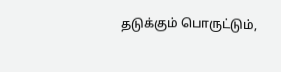தடுக்கும் பொருட்டும்,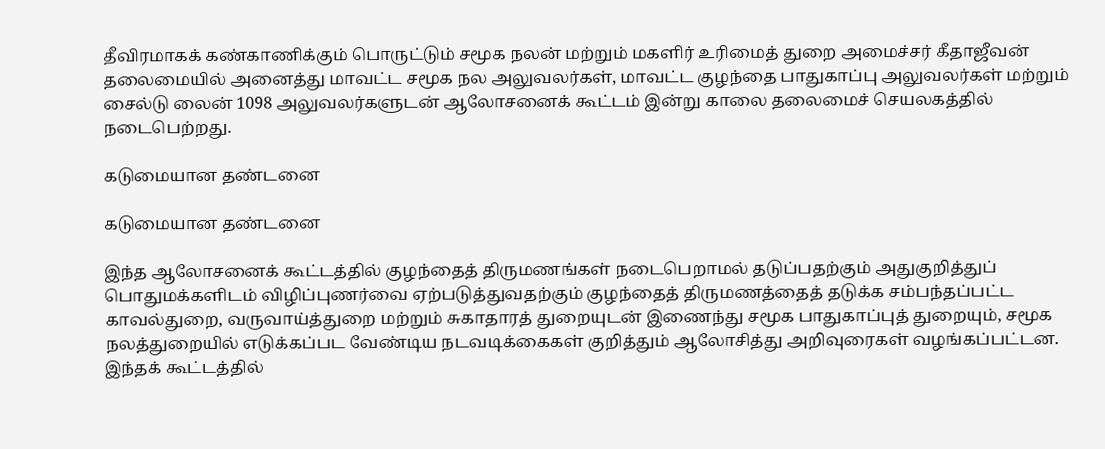தீவிரமாகக் கண்காணிக்கும் பொருட்டும் சமூக நலன் மற்றும் மகளிர் உரிமைத் துறை அமைச்சர் கீதாஜீவன் தலைமையில் அனைத்து மாவட்ட சமூக நல அலுவலர்கள், மாவட்ட குழந்தை பாதுகாப்பு அலுவலர்கள் மற்றும் சைல்டு லைன் 1098 அலுவலர்களுடன் ஆலோசனைக் கூட்டம் இன்று காலை தலைமைச் செயலகத்தில் நடைபெற்றது.

கடுமையான தண்டனை

கடுமையான தண்டனை

இந்த ஆலோசனைக் கூட்டத்தில் குழந்தைத் திருமணங்கள் நடைபெறாமல் தடுப்பதற்கும் அதுகுறித்துப் பொதுமக்களிடம் விழிப்புணர்வை ஏற்படுத்துவதற்கும் குழந்தைத் திருமணத்தைத் தடுக்க சம்பந்தப்பட்ட காவல்துறை, வருவாய்த்துறை மற்றும் சுகாதாரத் துறையுடன் இணைந்து சமூக பாதுகாப்புத் துறையும், சமூக நலத்துறையில் எடுக்கப்பட வேண்டிய நடவடிக்கைகள் குறித்தும் ஆலோசித்து அறிவுரைகள் வழங்கப்பட்டன.
இந்தக் கூட்டத்தில்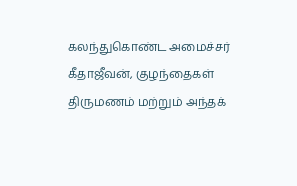கலந்துகொண்ட அமைச்சர் கீதாஜீவன், குழந்தைகள் திருமணம் மற்றும் அந்தக்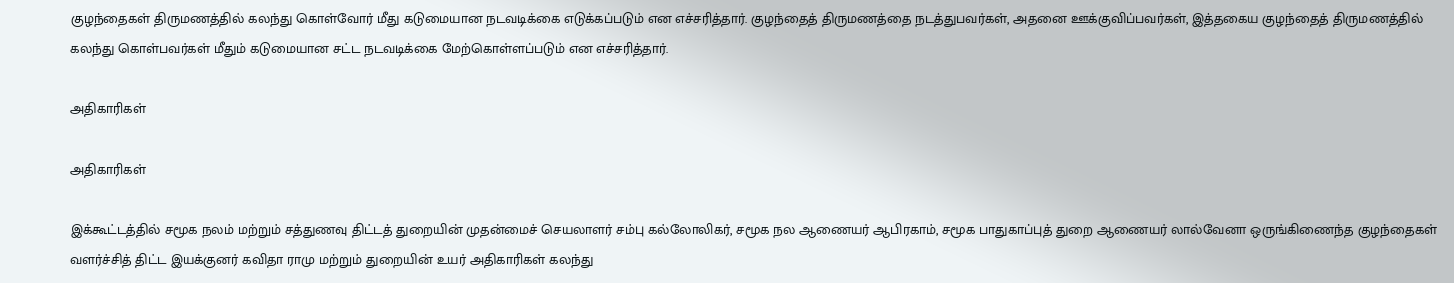குழந்தைகள் திருமணத்தில் கலந்து கொள்வோர் மீது கடுமையான நடவடிக்கை எடுக்கப்படும் என எச்சரித்தார். குழந்தைத் திருமணத்தை நடத்துபவர்கள், அதனை ஊக்குவிப்பவர்கள், இத்தகைய குழந்தைத் திருமணத்தில் கலந்து கொள்பவர்கள் மீதும் கடுமையான சட்ட நடவடிக்கை மேற்கொள்ளப்படும் என எச்சரித்தார்.

அதிகாரிகள்

அதிகாரிகள்

இக்கூட்டத்தில் சமூக நலம் மற்றும் சத்துணவு திட்டத் துறையின் முதன்மைச் செயலாளர் சம்பு கல்லோலிகர், சமூக நல ஆணையர் ஆபிரகாம், சமூக பாதுகாப்புத் துறை ஆணையர் லால்வேனா ஒருங்கிணைந்த குழந்தைகள் வளர்ச்சித் திட்ட இயக்குனர் கவிதா ராமு மற்றும் துறையின் உயர் அதிகாரிகள் கலந்து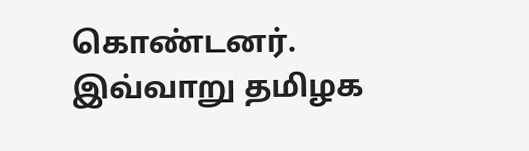கொண்டனர். இவ்வாறு தமிழக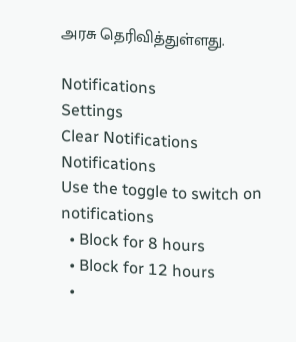அரசு தெரிவித்துள்ளது.

Notifications
Settings
Clear Notifications
Notifications
Use the toggle to switch on notifications
  • Block for 8 hours
  • Block for 12 hours
  •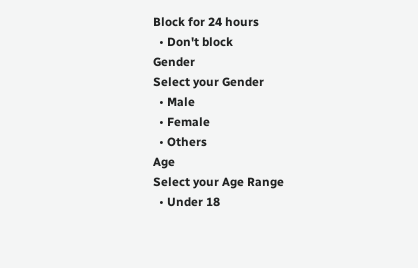Block for 24 hours
  • Don't block
Gender
Select your Gender
  • Male
  • Female
  • Others
Age
Select your Age Range
  • Under 18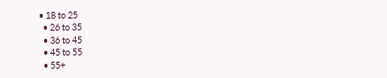• 18 to 25
  • 26 to 35
  • 36 to 45
  • 45 to 55
  • 55+